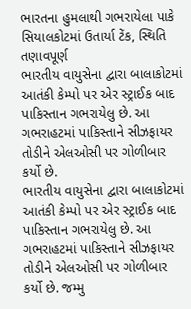ભારતના હુમલાથી ગભરાયેલા પાકે સિયાલકોટમાં ઉતાર્યા ટેંક, સ્થિતિ તણાવપૂર્ણ
ભારતીય વાયુસેના દ્વારા બાલાકોટમાં આતંકી કેમ્પો પર એર સ્ટ્રાઈક બાદ પાકિસ્તાન ગભરાયેલુ છે. આ ગભરાહટમાં પાકિસ્તાને સીઝફાયર તોડીને એલઓસી પર ગોળીબાર કર્યો છે.
ભારતીય વાયુસેના દ્વારા બાલાકોટમાં આતંકી કેમ્પો પર એર સ્ટ્રાઈક બાદ પાકિસ્તાન ગભરાયેલુ છે. આ ગભરાહટમાં પાકિસ્તાને સીઝફાયર તોડીને એલઓસી પર ગોળીબાર કર્યો છે. જમ્મુ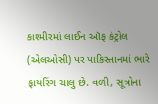કાશ્મીરમાં લાઈન ઑફ કંટ્રોલ (એલઓસી) પર પાકિસ્તાનમાં ભારે ફાયરિંગ ચાલુ છે. વળી, સૂત્રોના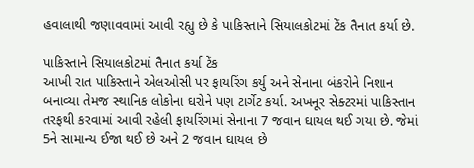હવાલાથી જણાવવામાં આવી રહ્યુ છે કે પાકિસ્તાને સિયાલકોટમાં ટેંક તૈનાત કર્યા છે.

પાકિસ્તાને સિયાલકોટમાં તૈનાત કર્યા ટેંક
આખી રાત પાકિસ્તાને એલઓસી પર ફાયરિંગ કર્યુ અને સેનાના બંકરોને નિશાન બનાવ્યા તેમજ સ્થાનિક લોકોના ઘરોને પણ ટાર્ગેટ કર્યા. અખનૂર સેક્ટરમાં પાકિસ્તાન તરફથી કરવામાં આવી રહેલી ફાયરિંગમાં સેનાના 7 જવાન ઘાયલ થઈ ગયા છે. જેમાં 5ને સામાન્ય ઈજા થઈ છે અને 2 જવાન ઘાયલ છે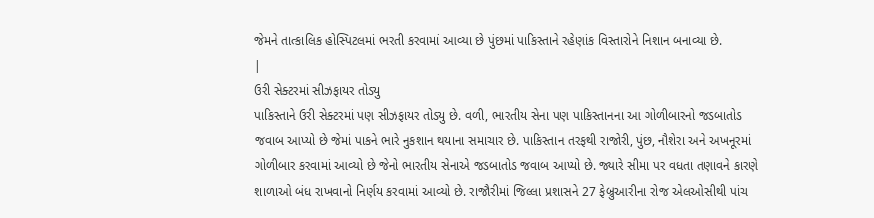જેમને તાત્કાલિક હોસ્પિટલમાં ભરતી કરવામાં આવ્યા છે પુંછમાં પાકિસ્તાને રહેણાંક વિસ્તારોને નિશાન બનાવ્યા છે.
|
ઉરી સેક્ટરમાં સીઝફાયર તોડ્યુ
પાકિસ્તાને ઉરી સેક્ટરમાં પણ સીઝફાયર તોડ્યુ છે. વળી, ભારતીય સેના પણ પાકિસ્તાનના આ ગોળીબારનો જડબાતોડ જવાબ આપ્યો છે જેમાં પાકને ભારે નુકશાન થયાના સમાચાર છે. પાકિસ્તાન તરફથી રાજોરી, પુંછ, નૌશેરા અને અખનૂરમાં ગોળીબાર કરવામાં આવ્યો છે જેનો ભારતીય સેનાએ જડબાતોડ જવાબ આપ્યો છે. જ્યારે સીમા પર વધતા તણાવને કારણે શાળાઓ બંધ રાખવાનો નિર્ણય કરવામાં આવ્યો છે. રાજૌરીમાં જિલ્લા પ્રશાસને 27 ફેબ્રુઆરીના રોજ એલઓસીથી પાંચ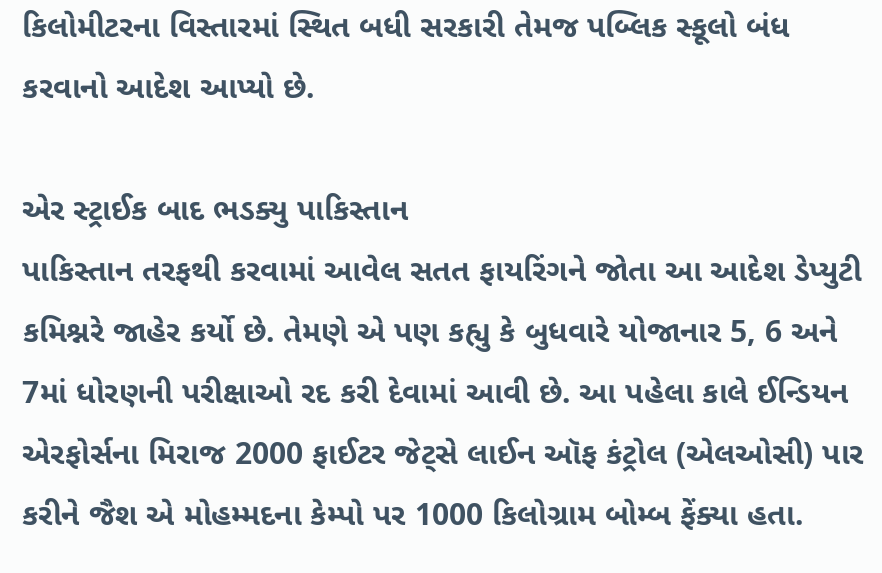કિલોમીટરના વિસ્તારમાં સ્થિત બધી સરકારી તેમજ પબ્લિક સ્કૂલો બંધ કરવાનો આદેશ આપ્યો છે.

એર સ્ટ્રાઈક બાદ ભડક્યુ પાકિસ્તાન
પાકિસ્તાન તરફથી કરવામાં આવેલ સતત ફાયરિંગને જોતા આ આદેશ ડેપ્યુટી કમિશ્નરે જાહેર કર્યો છે. તેમણે એ પણ કહ્યુ કે બુધવારે યોજાનાર 5, 6 અને 7માં ધોરણની પરીક્ષાઓ રદ કરી દેવામાં આવી છે. આ પહેલા કાલે ઈન્ડિયન એરફોર્સના મિરાજ 2000 ફાઈટર જેટ્સે લાઈન ઑફ કંટ્રોલ (એલઓસી) પાર કરીને જૈશ એ મોહમ્મદના કેમ્પો પર 1000 કિલોગ્રામ બોમ્બ ફેંક્યા હતા.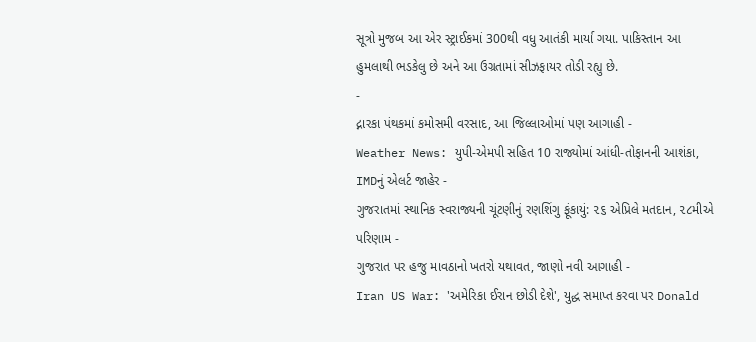સૂત્રો મુજબ આ એર સ્ટ્રાઈકમાં 300થી વધુ આતંકી માર્યા ગયા. પાકિસ્તાન આ હુમલાથી ભડકેલુ છે અને આ ઉગ્રતામાં સીઝફાયર તોડી રહ્યુ છે.
-
દ્નારકા પંથકમાં કમોસમી વરસાદ, આ જિલ્લાઓમાં પણ આગાહી -
Weather News: યુપી-એમપી સહિત 10 રાજ્યોમાં આંધી-તોફાનની આશંકા, IMDનું એલર્ટ જાહેર -
ગુજરાતમાં સ્થાનિક સ્વરાજ્યની ચૂંટણીનું રણશિંગુ ફૂંકાયું: ૨૬ એપ્રિલે મતદાન, ૨૮મીએ પરિણામ -
ગુજરાત પર હજુ માવઠાનો ખતરો યથાવત, જાણો નવી આગાહી -
Iran US War: 'અમેરિકા ઈરાન છોડી દેશે', યુદ્ધ સમાપ્ત કરવા પર Donald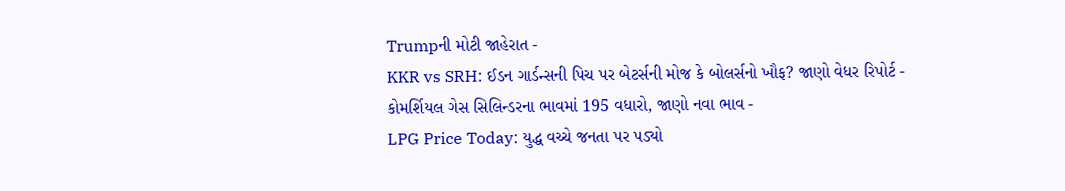Trumpની મોટી જાહેરાત -
KKR vs SRH: ઈડન ગાર્ડન્સની પિચ પર બેટર્સની મોજ કે બોલર્સનો ખૌફ? જાણો વેધર રિપોર્ટ -
કોમર્શિયલ ગેસ સિલિન્ડરના ભાવમાં 195 વધારો, જાણો નવા ભાવ -
LPG Price Today: યુદ્ધ વચ્ચે જનતા પર પડ્યો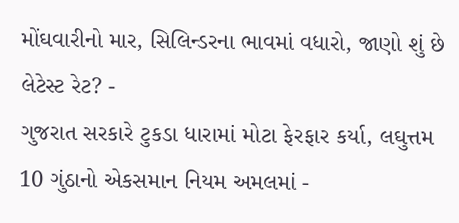મોંઘવારીનો માર, સિલિન્ડરના ભાવમાં વધારો, જાણો શું છે લેટેસ્ટ રેટ? -
ગુજરાત સરકારે ટુકડા ધારામાં મોટા ફેરફાર કર્યા, લઘુત્તમ 10 ગુંઠાનો એકસમાન નિયમ અમલમાં -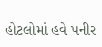હોટલોમાં હવે પનીર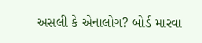અસલી કે એનાલોગ? બોર્ડ મારવા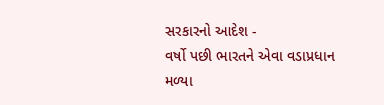સરકારનો આદેશ -
વર્ષો પછી ભારતને એવા વડાપ્રધાન મળ્યા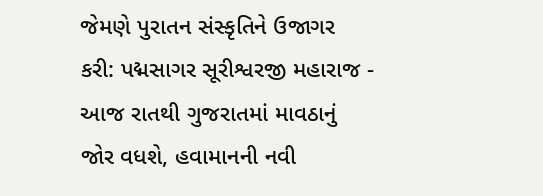જેમણે પુરાતન સંસ્કૃતિને ઉજાગર કરી: પદ્મસાગર સૂરીશ્વરજી મહારાજ -
આજ રાતથી ગુજરાતમાં માવઠાનું જોર વધશે, હવામાનની નવી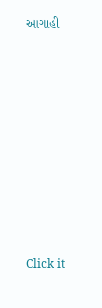આગાહી











Click it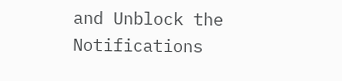and Unblock the Notifications